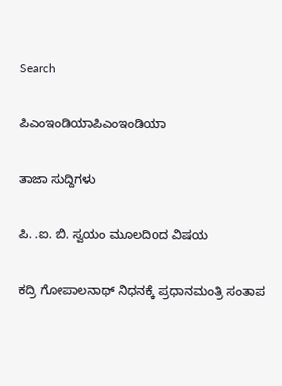Search

ಪಿಎಂಇಂಡಿಯಾಪಿಎಂಇಂಡಿಯಾ

ತಾಜಾ ಸುದ್ದಿಗಳು

ಪಿ. .ಐ. ಬಿ. ಸ್ವಯಂ ಮೂಲದಿoದ ವಿಷಯ

ಕದ್ರಿ ಗೋಪಾಲನಾಥ್ ನಿಧನಕ್ಕೆ ಪ್ರಧಾನಮಂತ್ರಿ ಸಂತಾಪ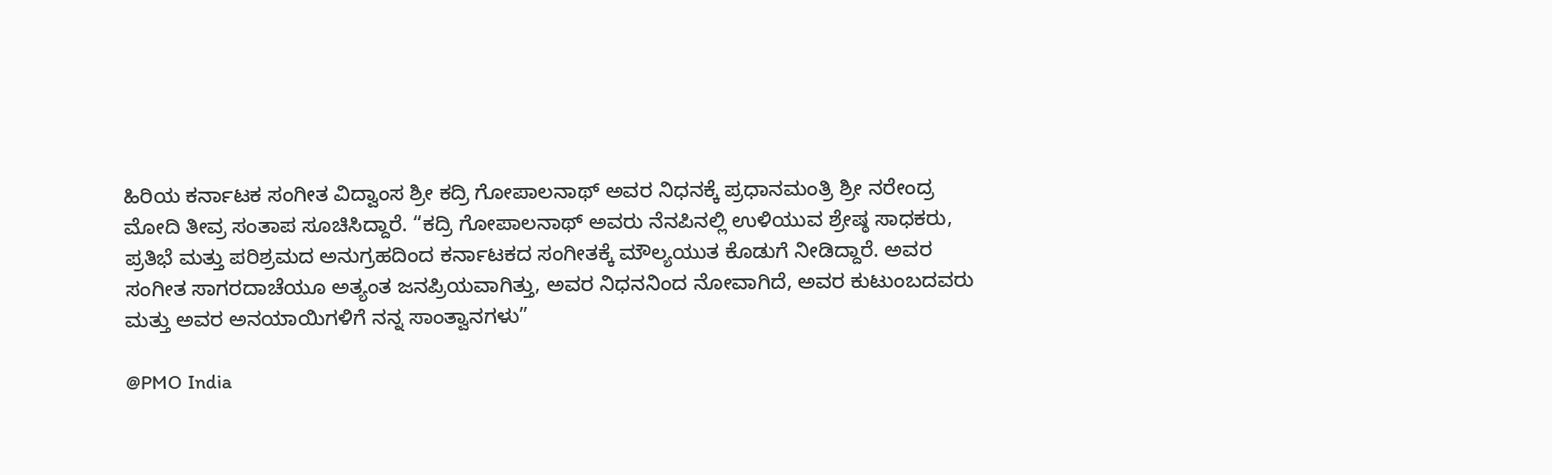ಹಿರಿಯ ಕರ್ನಾಟಕ ಸಂಗೀತ ವಿದ್ವಾಂಸ ಶ್ರೀ ಕದ್ರಿ ಗೋಪಾಲನಾಥ್ ಅವರ ನಿಧನಕ್ಕೆ ಪ್ರಧಾನಮಂತ್ರಿ ಶ್ರೀ ನರೇಂದ್ರ ಮೋದಿ ತೀವ್ರ ಸಂತಾಪ ಸೂಚಿಸಿದ್ದಾರೆ. “ಕದ್ರಿ ಗೋಪಾಲನಾಥ್ ಅವರು ನೆನಪಿನಲ್ಲಿ ಉಳಿಯುವ ಶ್ರೇಷ್ಠ ಸಾಧಕರು, ಪ್ರತಿಭೆ ಮತ್ತು ಪರಿಶ್ರಮದ ಅನುಗ್ರಹದಿಂದ ಕರ್ನಾಟಕದ ಸಂಗೀತಕ್ಕೆ ಮೌಲ್ಯಯುತ ಕೊಡುಗೆ ನೀಡಿದ್ದಾರೆ. ಅವರ ಸಂಗೀತ ಸಾಗರದಾಚೆಯೂ ಅತ್ಯಂತ ಜನಪ್ರಿಯವಾಗಿತ್ತು, ಅವರ ನಿಧನನಿಂದ ನೋವಾಗಿದೆ, ಅವರ ಕುಟುಂಬದವರು ಮತ್ತು ಅವರ ಅನಯಾಯಿಗಳಿಗೆ ನನ್ನ ಸಾಂತ್ವಾನಗಳು”

@PMO India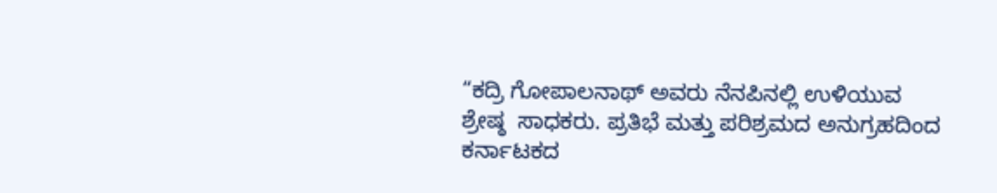“ಕದ್ರಿ ಗೋಪಾಲನಾಥ್ ಅವರು ನೆನಪಿನಲ್ಲಿ ಉಳಿಯುವ ಶ್ರೇಷ್ಠ  ಸಾಧಕರು. ಪ್ರತಿಭೆ ಮತ್ತು ಪರಿಶ್ರಮದ ಅನುಗ್ರಹದಿಂದ ಕರ್ನಾಟಕದ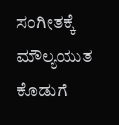ಸಂಗೀತಕ್ಕೆ ಮೌಲ್ಯಯುತ ಕೊಡುಗೆ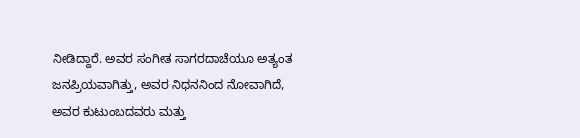ನೀಡಿದ್ದಾರೆ. ಅವರ ಸಂಗೀತ ಸಾಗರದಾಚೆಯೂ ಅತ್ಯಂತ ಜನಪ್ರಿಯವಾಗಿತ್ತು, ಅವರ ನಿಧನನಿಂದ ನೋವಾಗಿದೆ, ಅವರ ಕುಟುಂಬದವರು ಮತ್ತು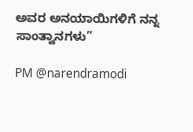ಅವರ ಅನಯಾಯಿಗಳಿಗೆ ನನ್ನ ಸಾಂತ್ವಾನಗಳು”

PM @narendramodi